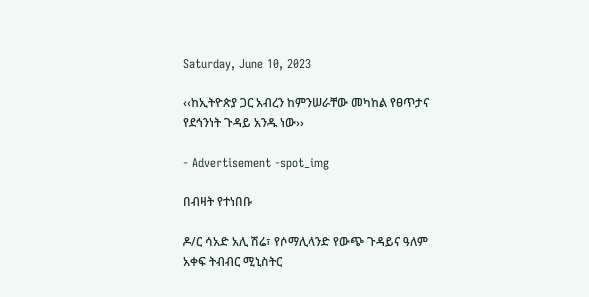Saturday, June 10, 2023

‹‹ከኢትዮጵያ ጋር አብረን ከምንሠራቸው መካከል የፀጥታና የደኅንነት ጉዳይ አንዱ ነው››

- Advertisement -spot_img

በብዛት የተነበቡ

ዶ/ር ሳአድ አሊ ሽሬ፣ የሶማሊላንድ የውጭ ጉዳይና ዓለም አቀፍ ትብብር ሚኒስትር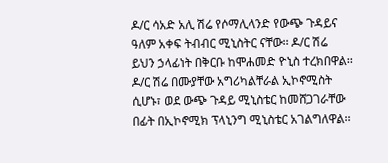ዶ/ር ሳአድ አሊ ሽሬ የሶማሊላንድ የውጭ ጉዳይና ዓለም አቀፍ ትብብር ሚኒስትር ናቸው፡፡ ዶ/ር ሽሬ ይህን ኃላፊነት በቅርቡ ከሞሐመድ ዮኒስ ተረክበዋል፡፡ ዶ/ር ሽሬ በሙያቸው አግሪካልቸራል ኢኮኖሚስት ሲሆኑ፣ ወደ ውጭ ጉዳይ ሚኒስቴር ከመሸጋገራቸው በፊት በኢኮኖሚክ ፕላኒንግ ሚኒስቴር አገልግለዋል፡፡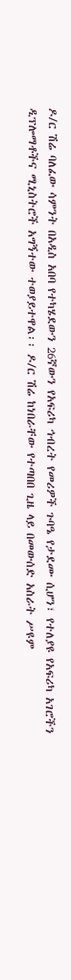ዶ/ር ሽሬ ባለፈው ሳምንት በአዲስ አበባ የተካሄደውን 26ኛውን የአፍሪካ ኅብረት የመሪዎች ጉባዔ የታደሙ ሲሆን፣ የተለያዩ የአፍሪካ አገሮችን ዲፕሎማቶችና ሚኒስትሮች አግኝተው ተወያይተዋል፡፡ ዶ/ር ሽሬ ከነበራቸው የተጣበበ ጊዜ ላይ በመውሰድ አስራት ሥዩም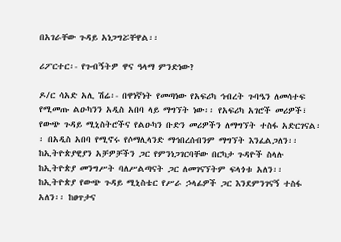በአገራቸው ጉዳይ አነጋግሯቸዋል፡፡

ሪፖርተር፡- የጉብኝትዎ ዋና ዓላማ ምንድነው?

ዶ/ር ሳአድ አሊ ሽሬ፡- በዋነኛነት የመጣነው የአፍሪካ ኅብረት ጉባዔን ለመሳተፍ የሚመጡ ልዑካንን አዲስ አበባ ላይ ማግኘት ነው፡፡ የአፍሪካ አገሮች መሪዎች፣ የውጭ ጉዳይ ሚኒስትሮችና የልዑካን ቡድን መሪዎችን ለማግኘት ተስፋ አድርገናል፡፡ በአዲስ አበባ የሚኖሩ የሶማሊላንድ ማኅበረሰብንም ማግኘት እንፈልጋለን፡፡ ከኢትዮጵያዊያን አቻዎቻችን ጋር የምንነጋገርባቸው በርካታ ጉዳዮች ስላሉ ከኢትዮጵያ መንግሥት ባለሥልጣናት ጋር ለመገናኘትም ፍላጎቱ አለን፡፡ ከኢትዮጵያ የውጭ ጉዳይ ሚኒስቴር የሥራ ኃላፊዎች ጋር እንደምንገናኝ ተስፋ አለን፡፡ ከፀጥታና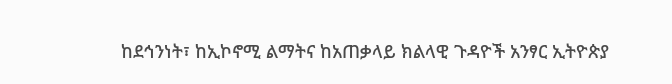ከደኅንነት፣ ከኢኮኖሚ ልማትና ከአጠቃላይ ክልላዊ ጉዳዮች አንፃር ኢትዮጵያ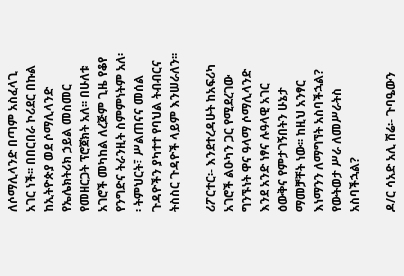ለሶማሊላንድ በጣም አስፈላጊ አገር ነች፡፡ በበርበራ ኮሪደር በኩል ከኢትዮጵያ ወደ ሶማሊላንድ የኤሌክትሪክ ኃይል መስመር የመዘርጋት ፕሮጀክት አለ፡፡ በሁለቱ አገሮች መካከል ለረጅም ጊዜ የቆየ የንግድና ትራንዚት ስምምነትም አለ፡፡ ትምህርት፣ ሥልጠናና መሰል ጉዳዮችን ያካተተ የባህል ትብብርና ትስስር ጉዳዮች ላይም እንሠራለን፡፡

ሪፖርተር፡- እንደተረዳሁት ከአፍሪካ አገሮች ልዑካን ጋር የሚደረገው ግንኙነት ዋና ዓላማ ሶማሊላንድ እንደ አንድ ነፃና ሉዓላዊ አገር ዕውቅና የምታገኝበትን ሁኔታ ማመቻቸት ነው፡፡ ከዚህ አንፃር እነማንን ለማግኘት አስባችኋል? የውትወታ ሥራ ለመሥራትስ አስባችኋል?

ዶ/ር ሳአድ አሊ ሽሬ፡- ጉባዔውን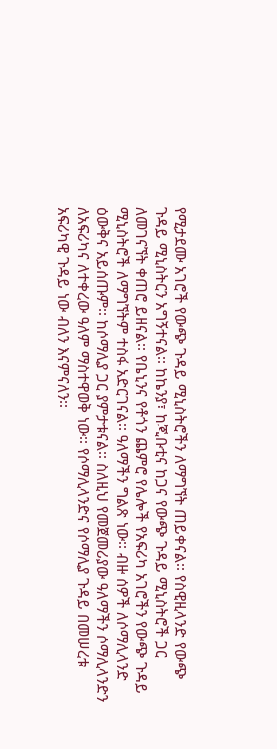የሚታደሙ አገሮች የውጭ ጉዳይ ሚኒስትሮችን ለማግኘት ጠይቀናል፡፡ የስዊዚላንድ የውጭ ጉዳይ ሚኒስትርን አግኝተናል፡፡ ከኬንያ፣ ከጂቡቲና ከጋና የውጭ ጉዳይ ሚኒስትሮች ጋር ለመገናኘት ቀጠሮ ይዘናል፡፡ የቤኒንና የቶጎን ጨምሮ የሌሎች የአፍሪካ አገሮችን የውጭ ጉዳይ ሚኒስትሮች ለማግኘትም ተስፋ አድርገናል፡፡ ዓለማችን ግልጽ ነው፡፡ ብዙ ሰዎች ለሶማሊላንድ ዕውቅና አይሰጡም፡፡ ከሶማሊያ ጋር ያምታቱናል፡፡ ስለዚህ የመጀመሪያው ዓለማችን ሶማሊላንድን ለአፍሪካና ለተቀረው ዓለም ማስተዋወቅ ነው፡፡ የሶማሊላንድና የሶማሊያ ጉዳይ በመሠረቱ አፍሪካዊ ጉዳይ ነው ብለን እናምናለን፡፡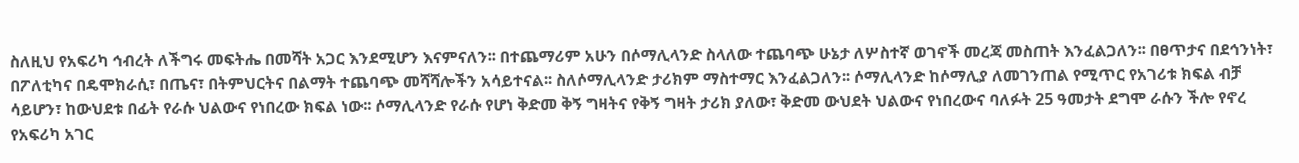ስለዚህ የአፍሪካ ኅብረት ለችግሩ መፍትሔ በመሻት አጋር እንደሚሆን እናምናለን፡፡ በተጨማሪም አሁን በሶማሊላንድ ስላለው ተጨባጭ ሁኔታ ለሦስተኛ ወገኖች መረጃ መስጠት እንፈልጋለን፡፡ በፀጥታና በደኅንነት፣ በፖለቲካና በዴሞክራሲ፣ በጤና፣ በትምህርትና በልማት ተጨባጭ መሻሻሎችን አሳይተናል፡፡ ስለሶማሊላንድ ታሪክም ማስተማር እንፈልጋለን፡፡ ሶማሊላንድ ከሶማሊያ ለመገንጠል የሚጥር የአገሪቱ ክፍል ብቻ ሳይሆን፣ ከውህደቱ በፊት የራሱ ህልውና የነበረው ክፍል ነው፡፡ ሶማሊላንድ የራሱ የሆነ ቅድመ ቅኝ ግዛትና የቅኝ ግዛት ታሪክ ያለው፣ ቅድመ ውህደት ህልውና የነበረውና ባለፉት 25 ዓመታት ደግሞ ራሱን ችሎ የኖረ የአፍሪካ አገር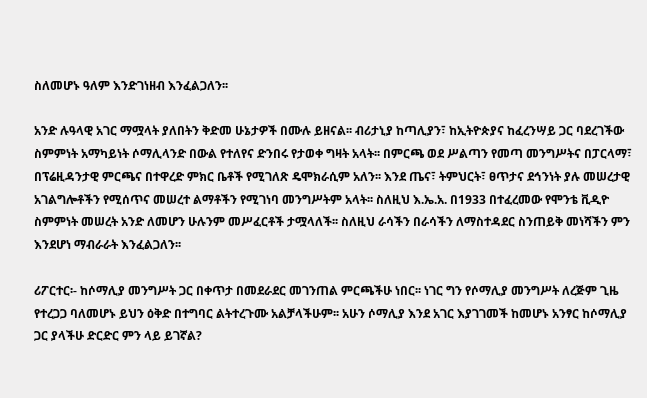ስለመሆኑ ዓለም እንድገነዘብ እንፈልጋለን፡፡

አንድ ሉዓላዊ አገር ማሟላት ያለበትን ቅድመ ሁኔታዎች በሙሉ ይዘናል፡፡ ብሪታኒያ ከጣሊያን፣ ከኢትዮጵያና ከፈረንሣይ ጋር ባደረገችው ስምምነት አማካይነት ሶማሊላንድ በውል የተለየና ድንበሩ የታወቀ ግዛት አላት፡፡ በምርጫ ወደ ሥልጣን የመጣ መንግሥትና በፓርላማ፣ በፕሬዚዳንታዊ ምርጫና በተዋረድ ምክር ቤቶች የሚገለጽ ዴሞክራሲም አለን፡፡ እንደ ጤና፣ ትምህርት፣ ፀጥታና ደኅንነት ያሉ መሠረታዊ አገልግሎቶችን የሚሰጥና መሠረተ ልማቶችን የሚገነባ መንግሥትም አላት፡፡ ስለዚህ እ.ኤ.አ. በ1933 በተፈረመው የሞንቴ ቪዲዮ ስምምነት መሠረት አንድ ለመሆን ሁሉንም መሥፈርቶች ታሟላለች፡፡ ስለዚህ ራሳችን በራሳችን ለማስተዳደር ስንጠይቅ መነሻችን ምን እንደሆነ ማብራራት እንፈልጋለን፡፡

ሪፖርተር፡- ከሶማሊያ መንግሥት ጋር በቀጥታ በመደራደር መገንጠል ምርጫችሁ ነበር፡፡ ነገር ግን የሶማሊያ መንግሥት ለረጅም ጊዜ የተረጋጋ ባለመሆኑ ይህን ዕቅድ በተግባር ልትተረጉሙ አልቻላችሁም፡፡ አሁን ሶማሊያ እንደ አገር እያገገመች ከመሆኑ አንፃር ከሶማሊያ ጋር ያላችሁ ድርድር ምን ላይ ይገኛል?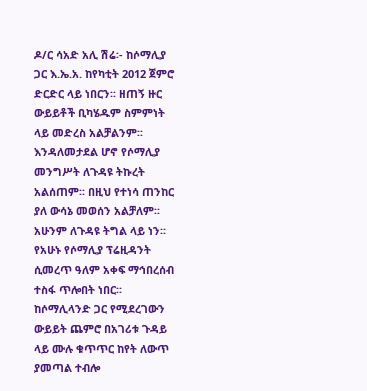ዶ/ር ሳአድ አሊ ሽሬ፡- ከሶማሊያ ጋር እ.ኤ.አ. ከየካቲት 2012 ጀምሮ ድርድር ላይ ነበርን፡፡ ዘጠኝ ዙር ውይይቶች ቢካሄዱም ስምምነት ላይ መድረስ አልቻልንም፡፡ እንዳለመታደል ሆኖ የሶማሊያ መንግሥት ለጉዳዩ ትኩረት አልሰጠም፡፡ በዚህ የተነሳ ጠንከር ያለ ውሳኔ መወሰን አልቻለም፡፡ አሁንም ለጉዳዩ ትግል ላይ ነን፡፡ የአሁኑ የሶማሊያ ፕሬዚዳንት ሲመረጥ ዓለም አቀፍ ማኅበረሰብ ተስፋ ጥሎበት ነበር፡፡ ከሶማሊላንድ ጋር የሚደረገውን ውይይት ጨምሮ በአገሪቱ ጉዳይ ላይ ሙሉ ቁጥጥር ከየት ለውጥ ያመጣል ተብሎ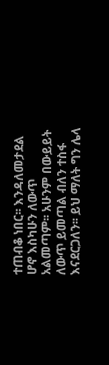ተጠብቆ ነበር፡፡ እንዳለመታደል ሆኖ እስካሁን ለውጥ አልመጣም፡፡ አሁንም በውይይት ለውጥ ይመጣል ብለን ተስፋ እናደርጋለን፡፡ ይህ ማለት ግን ሌላ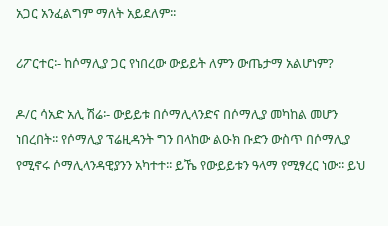አጋር አንፈልግም ማለት አይደለም፡፡

ሪፖርተር፡- ከሶማሊያ ጋር የነበረው ውይይት ለምን ውጤታማ አልሆነም?

ዶ/ር ሳአድ አሊ ሽሬ፡- ውይይቱ በሶማሊላንድና በሶማሊያ መካከል መሆን ነበረበት፡፡ የሶማሊያ ፕሬዚዳንት ግን በላከው ልዑክ ቡድን ውስጥ በሶማሊያ የሚኖሩ ሶማሊላንዳዊያንን አካተተ፡፡ ይኼ የውይይቱን ዓላማ የሚፃረር ነው፡፡ ይህ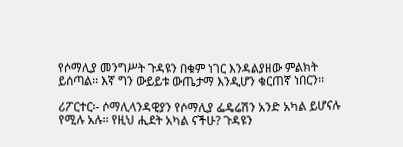የሶማሊያ መንግሥት ጉዳዩን በቁም ነገር እንዳልያዘው ምልክት ይሰጣል፡፡ እኛ ግን ውይይቱ ውጤታማ እንዲሆን ቁርጠኛ ነበርን፡፡

ሪፖርተር፡- ሶማሊላንዳዊያን የሶማሊያ ፌዴሬሽን አንድ አካል ይሆናሉ የሚሉ አሉ፡፡ የዚህ ሒደት አካል ናችሁ? ጉዳዩን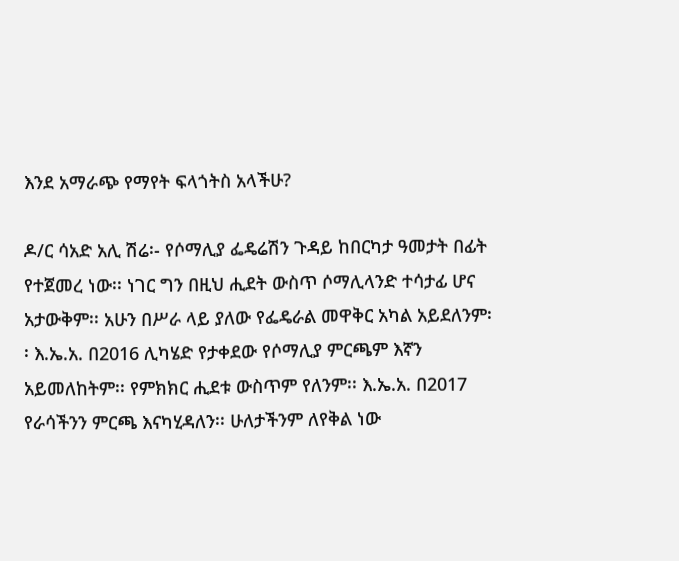እንደ አማራጭ የማየት ፍላጎትስ አላችሁ?

ዶ/ር ሳአድ አሊ ሽሬ፡- የሶማሊያ ፌዴሬሽን ጉዳይ ከበርካታ ዓመታት በፊት የተጀመረ ነው፡፡ ነገር ግን በዚህ ሒደት ውስጥ ሶማሊላንድ ተሳታፊ ሆና አታውቅም፡፡ አሁን በሥራ ላይ ያለው የፌዴራል መዋቅር አካል አይደለንም፡፡ እ.ኤ.አ. በ2016 ሊካሄድ የታቀደው የሶማሊያ ምርጫም እኛን አይመለከትም፡፡ የምክክር ሒደቱ ውስጥም የለንም፡፡ እ.ኤ.አ. በ2017 የራሳችንን ምርጫ እናካሂዳለን፡፡ ሁለታችንም ለየቅል ነው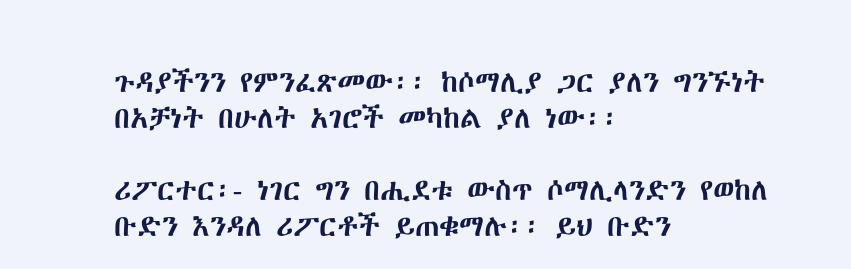ጉዳያችንን የምንፈጽመው፡፡ ከሶማሊያ ጋር ያለን ግንኙነት በአቻነት በሁለት አገሮች መካከል ያለ ነው፡፡

ሪፖርተር፡- ነገር ግን በሒደቱ ውስጥ ሶማሊላንድን የወከለ ቡድን እንዳለ ሪፖርቶች ይጠቁማሉ፡፡ ይህ ቡድን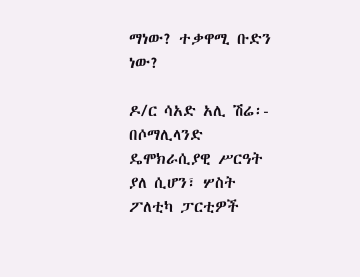ማነው? ተቃዋሚ ቡድን ነው?

ዶ/ር ሳአድ አሊ ሽሬ፡- በሶማሊላንድ ዴሞክራሲያዊ ሥርዓት ያለ ሲሆን፣ ሦስት ፖለቲካ ፓርቲዎች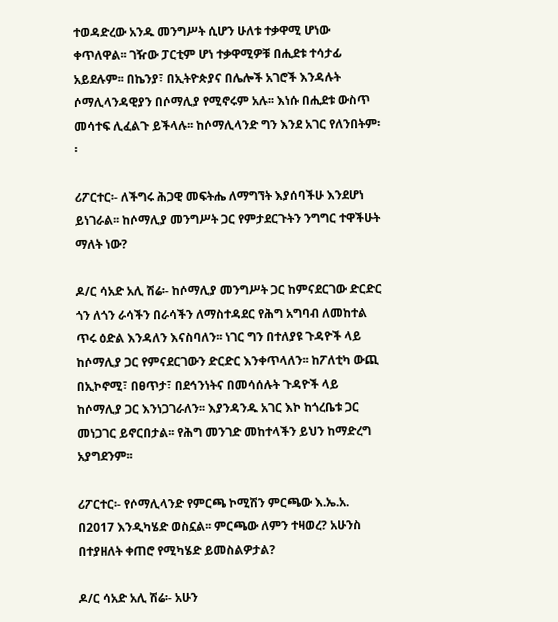ተወዳድረው አንዱ መንግሥት ሲሆን ሁለቱ ተቃዋሚ ሆነው ቀጥለዋል፡፡ ገዥው ፓርቲም ሆነ ተቃዋሚዎቹ በሒደቱ ተሳታፊ አይደሉም፡፡ በኬንያ፣ በኢትዮጵያና በሌሎች አገሮች እንዳሉት ሶማሊላንዳዊያን በሶማሊያ የሚኖሩም አሉ፡፡ እነሱ በሒደቱ ውስጥ መሳተፍ ሊፈልጉ ይችላሉ፡፡ ከሶማሊላንድ ግን እንደ አገር የለንበትም፡፡

ሪፖርተር፡- ለችግሩ ሕጋዊ መፍትሔ ለማግኘት እያሰባችሁ እንደሆነ ይነገራል፡፡ ከሶማሊያ መንግሥት ጋር የምታደርጉትን ንግግር ተዋችሁት ማለት ነው?

ዶ/ር ሳአድ አሊ ሽሬ፡- ከሶማሊያ መንግሥት ጋር ከምናደርገው ድርድር ጎን ለጎን ራሳችን በራሳችን ለማስተዳደር የሕግ አግባብ ለመከተል ጥሩ ዕድል እንዳለን እናስባለን፡፡ ነገር ግን በተለያዩ ጉዳዮች ላይ ከሶማሊያ ጋር የምናደርገውን ድርድር እንቀጥላለን፡፡ ከፖለቲካ ውጪ በኢኮኖሚ፣ በፀጥታ፣ በደኅንነትና በመሳሰሉት ጉዳዮች ላይ ከሶማሊያ ጋር እንነጋገራለን፡፡ እያንዳንዱ አገር እኮ ከጎረቤቱ ጋር መነጋገር ይኖርበታል፡፡ የሕግ መንገድ መከተላችን ይህን ከማድረግ አያግደንም፡፡

ሪፖርተር፡- የሶማሊላንድ የምርጫ ኮሚሽን ምርጫው እ.ኤ.አ. በ2017 እንዲካሄድ ወስኗል፡፡ ምርጫው ለምን ተዛወረ? አሁንስ በተያዘለት ቀጠሮ የሚካሄድ ይመስልዎታል?

ዶ/ር ሳአድ አሊ ሽሬ፡- አሁን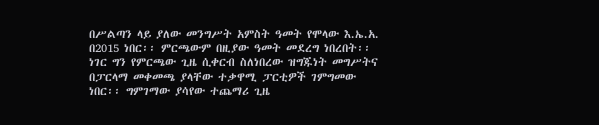በሥልጣን ላይ ያለው መንግሥት አምስት ዓመት የሞላው እ.ኤ.አ. በ2015 ነበር፡፡ ምርጫውም በዚያው ዓመት መደረግ ነበረበት፡፡ ነገር ግን የምርጫው ጊዜ ሲቀርብ ስለነበረው ዝግጁነት መግሥትና በፓርላማ መቀመጫ ያላቸው ተቃዋሚ ፓርቲዎች ገምግመው ነበር፡፡ ግምገማው ያሳየው ተጨማሪ ጊዜ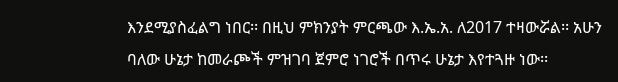እንደሚያስፈልግ ነበር፡፡ በዚህ ምክንያት ምርጫው እ.ኤ.አ. ለ2017 ተዛውሯል፡፡ አሁን ባለው ሁኔታ ከመራጮች ምዝገባ ጀምሮ ነገሮች በጥሩ ሁኔታ እየተጓዙ ነው፡፡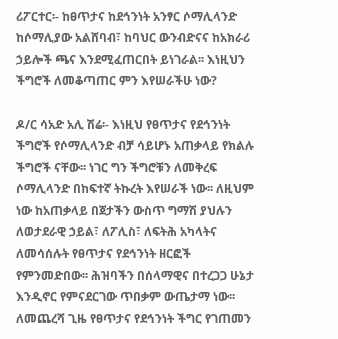ሪፖርተር፡- ከፀጥታና ከደኅንነት አንፃር ሶማሊላንድ ከሶማሊያው አልሸባብ፣ ከባህር ውንብድናና ከአክራሪ ኃይሎች ጫና እንደሚፈጠርበት ይነገራል፡፡ እነዚህን ችግሮች ለመቆጣጠር ምን እየሠራችሁ ነው?

ዶ/ር ሳአድ አሊ ሽሬ፡- እነዚህ የፀጥታና የደኅንነት ችግሮች የሶማሊላንድ ብቻ ሳይሆኑ አጠቃላይ የክልሉ ችግሮች ናቸው፡፡ ነገር ግን ችግሮቹን ለመቅረፍ ሶማሊላንድ በከፍተኛ ትኩረት እየሠራች ነው፡፡ ለዚህም ነው ከአጠቃላይ በጀታችን ውስጥ ግማሽ ያህሉን ለወታደራዊ ኃይል፣ ለፖሊስ፣ ለፍትሕ አካላትና ለመሳሰሉት የፀጥታና የደኅንነት ዘርፎች የምንመድበው፡፡ ሕዝባችን በሰላማዊና በተረጋጋ ሁኔታ እንዲኖር የምናደርገው ጥበቃም ውጤታማ ነው፡፡ ለመጨረሻ ጊዜ የፀጥታና የደኅንነት ችግር የገጠመን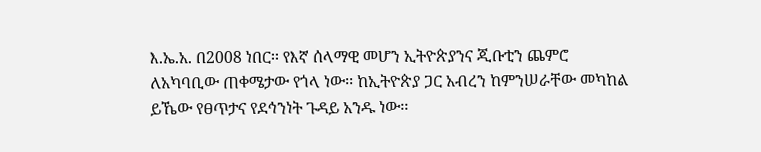እ.ኤ.አ. በ2008 ነበር፡፡ የእኛ ሰላማዊ መሆን ኢትዮጵያንና ጂቡቲን ጨምሮ ለአካባቢው ጠቀሜታው የጎላ ነው፡፡ ከኢትዮጵያ ጋር አብረን ከምንሠራቸው መካከል ይኼው የፀጥታና የደኅንነት ጉዳይ አንዱ ነው፡፡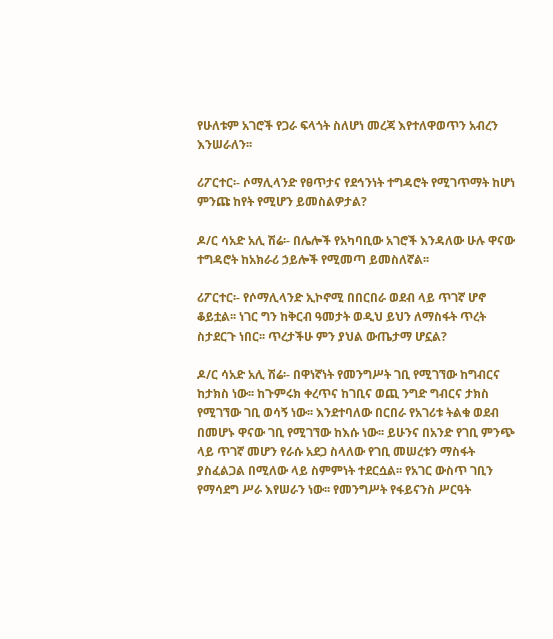የሁለቱም አገሮች የጋራ ፍላጎት ስለሆነ መረጃ እየተለዋወጥን አብረን እንሠራለን፡፡

ሪፖርተር፡- ሶማሊላንድ የፀጥታና የደኅንነት ተግዳሮት የሚገጥማት ከሆነ ምንጩ ከየት የሚሆን ይመስልዎታል?

ዶ/ር ሳአድ አሊ ሽሬ፡- በሌሎች የአካባቢው አገሮች እንዳለው ሁሉ ዋናው ተግዳሮት ከአክራሪ ኃይሎች የሚመጣ ይመስለኛል፡፡

ሪፖርተር፡- የሶማሊላንድ ኢኮኖሚ በበርበራ ወደብ ላይ ጥገኛ ሆኖ ቆይቷል፡፡ ነገር ግን ከቅርብ ዓመታት ወዲህ ይህን ለማስፋት ጥረት ስታደርጉ ነበር፡፡ ጥረታችሁ ምን ያህል ውጤታማ ሆኗል?

ዶ/ር ሳአድ አሊ ሽሬ፡- በዋነኛነት የመንግሥት ገቢ የሚገኘው ከግብርና ከታክስ ነው፡፡ ከጉምሩክ ቀረጥና ከገቢና ወጪ ንግድ ግብርና ታክስ የሚገኘው ገቢ ወሳኝ ነው፡፡ እንደተባለው በርበራ የአገሪቱ ትልቁ ወደብ በመሆኑ ዋናው ገቢ የሚገኘው ከእሱ ነው፡፡ ይሁንና በአንድ የገቢ ምንጭ ላይ ጥገኛ መሆን የራሱ አደጋ ስላለው የገቢ መሠረቱን ማስፋት ያስፈልጋል በሚለው ላይ ስምምነት ተደርሷል፡፡ የአገር ውስጥ ገቢን የማሳደግ ሥራ እየሠራን ነው፡፡ የመንግሥት የፋይናንስ ሥርዓት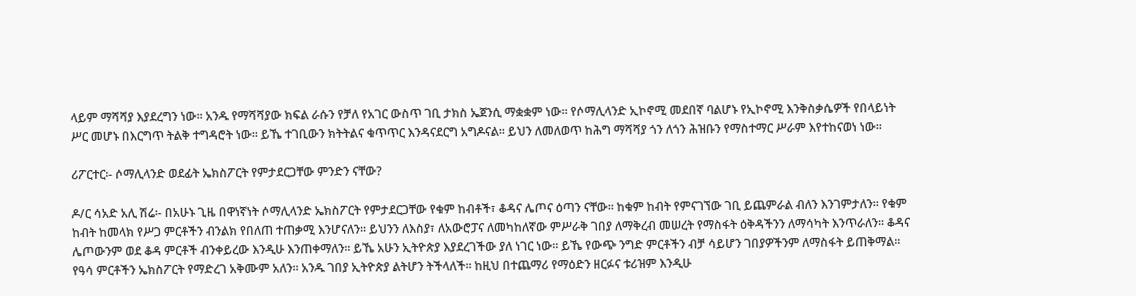ላይም ማሻሻያ እያደረግን ነው፡፡ አንዱ የማሻሻያው ክፍል ራሱን የቻለ የአገር ውስጥ ገቢ ታክስ ኤጀንሲ ማቋቋም ነው፡፡ የሶማሊላንድ ኢኮኖሚ መደበኛ ባልሆኑ የኢኮኖሚ እንቅስቃሴዎች የበላይነት ሥር መሆኑ በእርግጥ ትልቅ ተግዳሮት ነው፡፡ ይኼ ተገቢውን ክትትልና ቁጥጥር እንዳናደርግ አግዶናል፡፡ ይህን ለመለወጥ ከሕግ ማሻሻያ ጎን ለጎን ሕዝቡን የማስተማር ሥራም እየተከናወነ ነው፡፡

ሪፖርተር፡- ሶማሊላንድ ወደፊት ኤክስፖርት የምታደርጋቸው ምንድን ናቸው?

ዶ/ር ሳአድ አሊ ሽሬ፡- በአሁኑ ጊዜ በዋነኛነት ሶማሊላንድ ኤክስፖርት የምታደርጋቸው የቁም ከብቶች፣ ቆዳና ሌጦና ዕጣን ናቸው፡፡ ከቁም ከብት የምናገኘው ገቢ ይጨምራል ብለን እንገምታለን፡፡ የቁም ከብት ከመላክ የሥጋ ምርቶችን ብንልክ የበለጠ ተጠቃሚ እንሆናለን፡፡ ይህንን ለእስያ፣ ለአውሮፓና ለመካከለኛው ምሥራቅ ገበያ ለማቅረብ መሠረት የማስፋት ዕቅዳችንን ለማሳካት እንጥራለን፡፡ ቆዳና ሌጦውንም ወደ ቆዳ ምርቶች ብንቀይረው እንዲሁ እንጠቀማለን፡፡ ይኼ አሁን ኢትዮጵያ እያደረገችው ያለ ነገር ነው፡፡ ይኼ የውጭ ንግድ ምርቶችን ብቻ ሳይሆን ገበያዎችንም ለማስፋት ይጠቅማል፡፡ የዓሳ ምርቶችን ኤክስፖርት የማድረገ አቅሙም አለን፡፡ አንዱ ገበያ ኢትዮጵያ ልትሆን ትችላለች፡፡ ከዚህ በተጨማሪ የማዕድን ዘርፉና ቱሪዝም እንዲሁ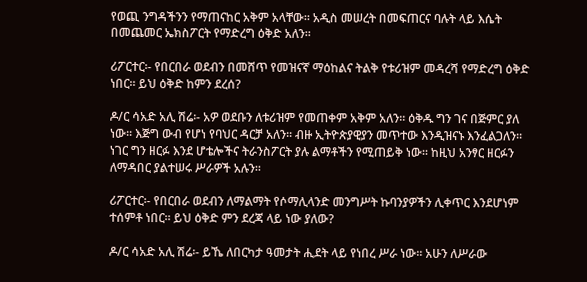የወጪ ንግዳችንን የማጠናከር አቅም አላቸው፡፡ አዲስ መሠረት በመፍጠርና ባሉት ላይ እሴት በመጨመር ኤክስፖርት የማድረግ ዕቅድ አለን፡፡

ሪፖርተር፡- የበርበራ ወደብን በመሸጥ የመዝናኛ ማዕከልና ትልቅ የቱሪዝም መዳረሻ የማድረግ ዕቅድ ነበር፡፡ ይህ ዕቅድ ከምን ደረሰ?

ዶ/ር ሳአድ አሊ ሽሬ፡- አዎ ወደቡን ለቱሪዝም የመጠቀም አቅም አለን፡፡ ዕቅዱ ግን ገና በጅምር ያለ ነው፡፡ እጅግ ውብ የሆነ የባህር ዳርቻ አለን፡፡ ብዙ ኢትዮጵያዊያን መጥተው እንዲዝናኑ እንፈልጋለን፡፡ ነገር ግን ዘርፉ እንደ ሆቴሎችና ትራንስፖርት ያሉ ልማቶችን የሚጠይቅ ነው፡፡ ከዚህ አንፃር ዘርፉን ለማዳበር ያልተሠሩ ሥራዎች አሉን፡፡

ሪፖርተር፡- የበርበራ ወደብን ለማልማት የሶማሊላንድ መንግሥት ኩባንያዎችን ሊቀጥር እንደሆነም ተሰምቶ ነበር፡፡ ይህ ዕቅድ ምን ደረጃ ላይ ነው ያለው?

ዶ/ር ሳአድ አሊ ሽሬ፡- ይኼ ለበርካታ ዓመታት ሒደት ላይ የነበረ ሥራ ነው፡፡ አሁን ለሥራው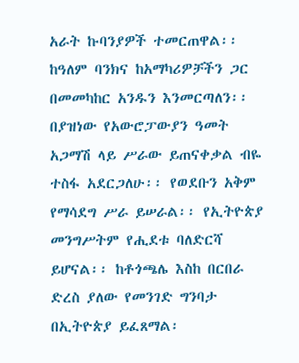አራት ኩባንያዎች ተመርጠዋል፡፡ ከዓለም ባንክና ከአማካሪዎቻችን ጋር በመመካከር አንዱን እንመርጣለን፡፡ በያዝነው የአውሮፓውያን ዓመት አጋማሽ ላይ ሥራው ይጠናቀቃል ብዬ ተስፋ አደርጋለሁ፡፡ የወደቡን አቅም የማሳደግ ሥራ ይሠራል፡፡ የኢትዮጵያ መንግሥትም የሒደቱ ባለድርሻ ይሆናል፡፡ ከቶጎጫሌ እስከ በርበራ ድረስ ያለው የመንገድ ግንባታ በኢትዮጵያ ይፈጸማል፡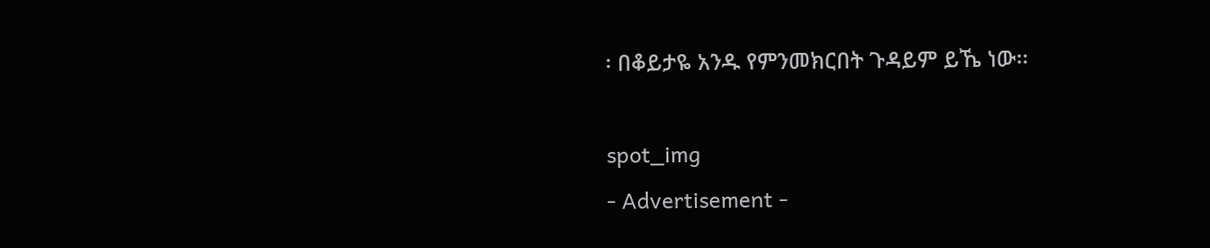፡ በቆይታዬ አንዱ የምንመክርበት ጉዳይም ይኼ ነው፡፡

spot_img
- Advertisement -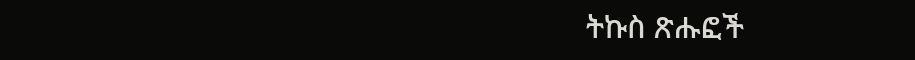ትኩስ ጽሑፎች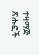ተዛማጅ ጽሑፎች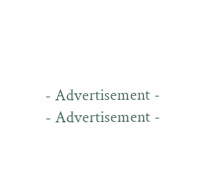- Advertisement -
- Advertisement -